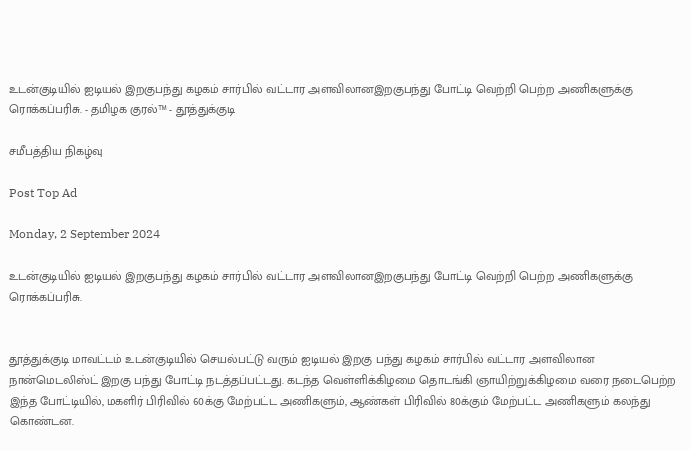உடன்குடியில் ஐடியல் இறகுபந்து கழகம் சார்பில் வட்டார அளவிலானஇறகுபந்து போட்டி வெற்றி பெற்ற அணிகளுக்கு ரொக்கப்பரிசு. - தமிழக குரல்™ - தூத்துக்குடி

சமீபத்திய நிகழ்வு

Post Top Ad

Monday, 2 September 2024

உடன்குடியில் ஐடியல் இறகுபந்து கழகம் சார்பில் வட்டார அளவிலானஇறகுபந்து போட்டி வெற்றி பெற்ற அணிகளுக்கு ரொக்கப்பரிசு.


தூத்துக்குடி மாவட்டம் உடன்குடியில் செயல்பட்டு வரும் ஐடியல் இறகு பந்து கழகம் சார்பில் வட்டார அளவிலான நான்மெடலிஸ்ட் இறகு பந்து போட்டி நடத்தப்பட்டது. கடந்த வெள்ளிக்கிழமை தொடங்கி ஞாயிற்றுக்கிழமை வரை நடைபெற்ற இந்த போட்டியில், மகளிர் பிரிவில் 60க்கு மேற்பட்ட அணிகளும், ஆண்கள் பிரிவில் 80க்கும் மேற்பட்ட அணிகளும் கலந்து கொண்டன.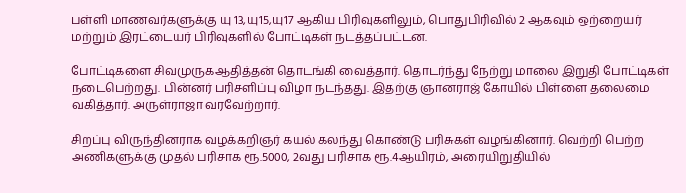பள்ளி மாணவர்களுக்கு யு 13,யு15,யு17 ஆகிய பிரிவுகளிலும், பொதுபிரிவில் 2 ஆகவும் ஒற்றையர் மற்றும் இரட்டையர் பிரிவுகளில் போட்டிகள் நடத்தப்பட்டன.

போட்டிகளை சிவமுருகஆதித்தன் தொடங்கி வைத்தார். தொடர்ந்து நேற்று மாலை இறுதி போட்டிகள் நடைபெற்றது. பின்னர் பரிசளிப்பு விழா நடந்தது. இதற்கு ஞானராஜ் கோயில் பிள்ளை தலைமை வகித்தார். அருள்ராஜா வரவேற்றார்.

சிறப்பு விருந்தினராக வழக்கறிஞர் கயல் கலந்து கொண்டு பரிசுகள் வழங்கினார். வெற்றி பெற்ற அணிகளுக்கு முதல் பரிசாக ரூ.5000, 2வது பரிசாக ரூ.4ஆயிரம், அரையிறுதியில்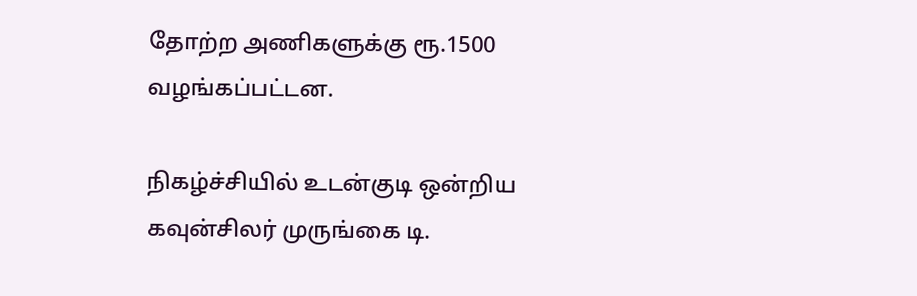தோற்ற அணிகளுக்கு ரூ.1500 வழங்கப்பட்டன.

நிகழ்ச்சியில் உடன்குடி ஒன்றிய கவுன்சிலர் முருங்கை டி.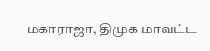மகாராஜா, திமுக மாவட்ட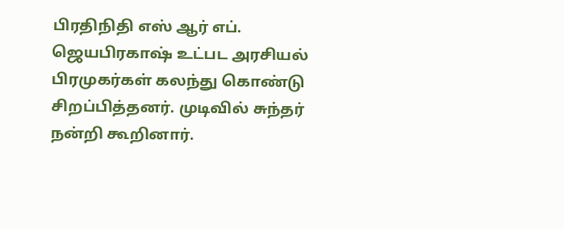பிரதிநிதி எஸ் ஆர் எப். ஜெயபிரகாஷ் உட்பட அரசியல் பிரமுகர்கள் கலந்து கொண்டு சிறப்பித்தனர். முடிவில் சுந்தர் நன்றி கூறினார்.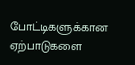போட்டிகளுக்கான ஏற்பாடுகளை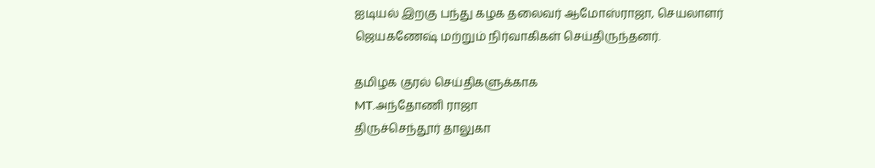ஐடியல் இறகு பந்து கழக தலைவர் ஆமோஸ்ராஜா, செயலாளர் ஜெயகணேஷ் மற்றும் நிர்வாகிகள் செய்திருந்தனர்.

தமிழக குரல் செய்திகளுக்காக
MT.அந்தோணி ராஜா
திருச்செந்தூர் தாலுகா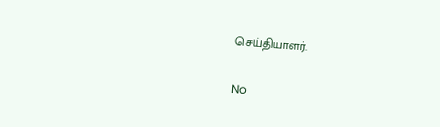செய்தியாளர்.

No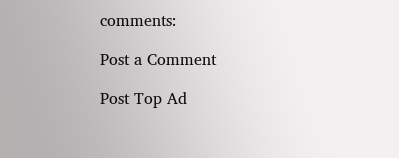comments:

Post a Comment

Post Top Ad